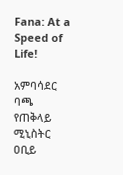Fana: At a Speed of Life!

አምባሳደር ባጫ የጠቅላይ ሚኒስትር ዐቢይ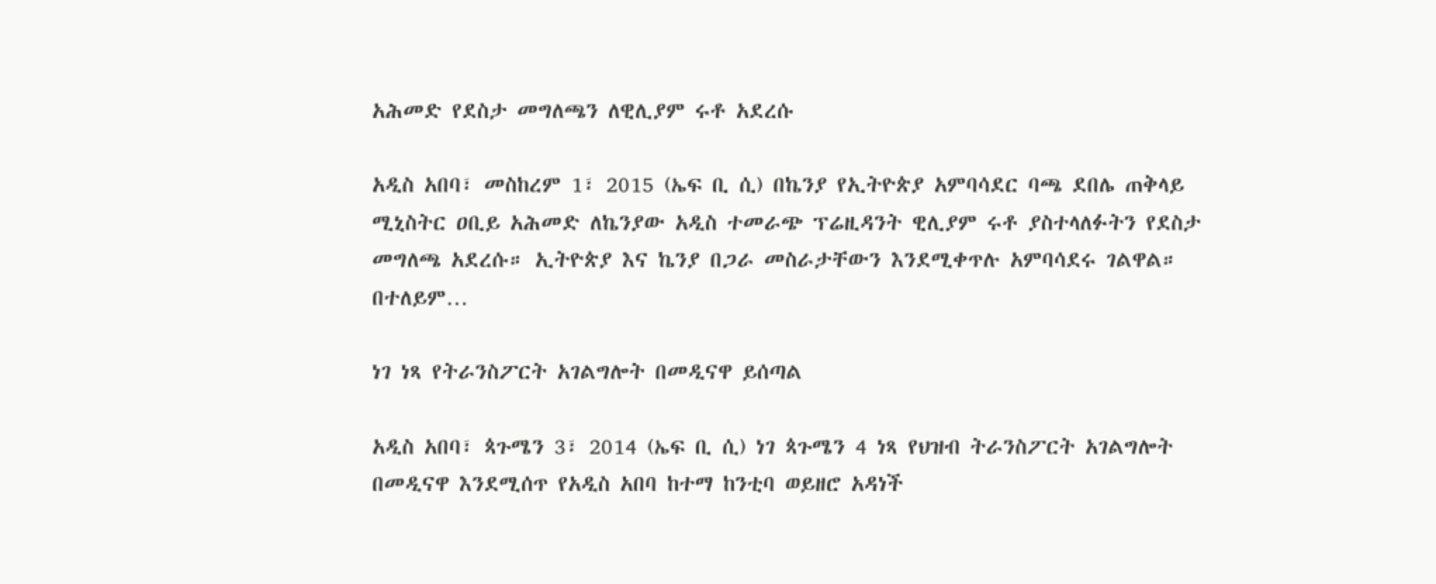አሕመድ የደስታ መግለጫን ለዊሊያም ሩቶ አደረሱ

አዲስ አበባ፣ መስከረም 1፣ 2015 (ኤፍ ቢ ሲ) በኬንያ የኢትዮጵያ አምባሳደር ባጫ ደበሌ ጠቅላይ ሚኒስትር ዐቢይ አሕመድ ለኬንያው አዲስ ተመራጭ ፕሬዚዳንት ዊሊያም ሩቶ ያስተላለፉትን የደስታ መግለጫ አደረሱ። ኢትዮጵያ እና ኬንያ በጋራ መስራታቸውን እንደሚቀጥሉ አምባሳደሩ ገልዋል። በተለይም…

ነገ ነጻ የትራንስፖርት አገልግሎት በመዲናዋ ይሰጣል

አዲስ አበባ፣ ጳጉሜን 3፣ 2014 (ኤፍ ቢ ሲ) ነገ ጳጉሜን 4 ነጻ የህዝብ ትራንስፖርት አገልግሎት በመዲናዋ እንደሚሰጥ የአዲስ አበባ ከተማ ከንቲባ ወይዘሮ አዳነች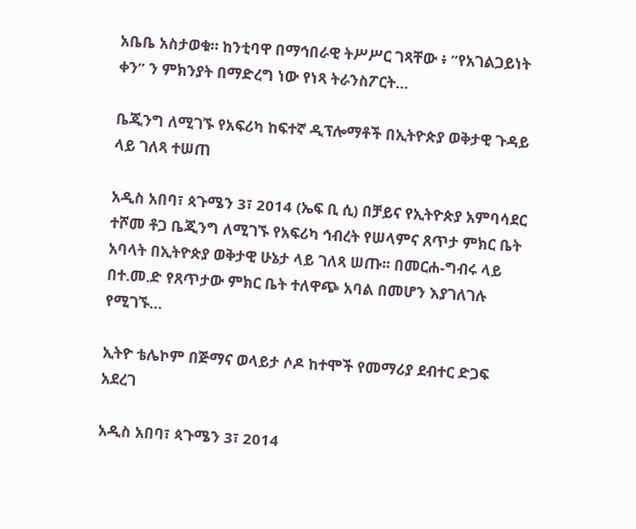አቤቤ አስታወቁ። ከንቲባዋ በማኅበራዊ ትሥሥር ገጻቸው ፥ “የአገልጋይነት ቀን” ን ምክንያት በማድረግ ነው የነጻ ትራንስፖርት…

ቤጂንግ ለሚገኙ የአፍሪካ ከፍተኛ ዲፕሎማቶች በኢትዮጵያ ወቅታዊ ጉዳይ ላይ ገለጻ ተሠጠ

አዲስ አበባ፣ ጳጉሜን 3፣ 2014 (ኤፍ ቢ ሲ) በቻይና የኢትዮጵያ አምባሳደር ተሾመ ቶጋ ቤጂንግ ለሚገኙ የአፍሪካ ኅብረት የሠላምና ጸጥታ ምክር ቤት አባላት በኢትዮጵያ ወቅታዊ ሁኔታ ላይ ገለጻ ሠጡ፡፡ በመርሐ-ግብሩ ላይ በተ.መ.ድ የጸጥታው ምክር ቤት ተለዋጭ አባል በመሆን እያገለገሉ የሚገኙ…

ኢትዮ ቴሌኮም በጅማና ወላይታ ሶዶ ከተሞች የመማሪያ ደብተር ድጋፍ አደረገ

አዲስ አበባ፣ ጳጉሜን 3፣ 2014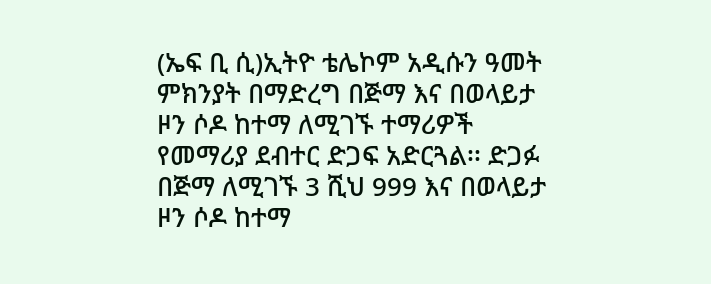(ኤፍ ቢ ሲ)ኢትዮ ቴሌኮም አዲሱን ዓመት ምክንያት በማድረግ በጅማ እና በወላይታ ዞን ሶዶ ከተማ ለሚገኙ ተማሪዎች የመማሪያ ደብተር ድጋፍ አድርጓል፡፡ ድጋፉ በጅማ ለሚገኙ 3 ሺህ 999 እና በወላይታ ዞን ሶዶ ከተማ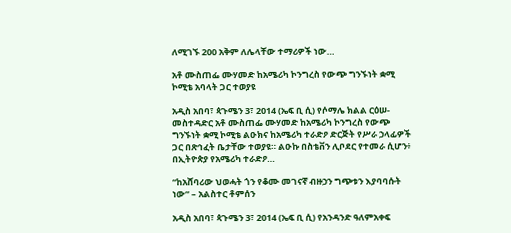ለሚገኙ 200 አቅም ለሌላቸው ተማሪዎች ነው…

አቶ ሙስጠፌ ሙሃመድ ከአሜሪካ ኮንግረስ የውጭ ግንኙነት ቋሚ ኮሚቴ አባላት ጋር ተወያዩ

አዲስ አበባ፣ ጳጉሜን 3፣ 2014 (ኤፍ ቢ ሲ) የሶማሌ ክልል ርዕሠ-መስተዳድር አቶ ሙስጠፌ ሙሃመድ ከአሜሪካ ኮንግረስ የውጭ ግንኙነት ቋሚ ኮሚቴ ልዑክና ከአሜሪካ ተራድዖ ድርጅት የሥራ ኃላፊዎች ጋር በጽኅፈት ቤታቸው ተወያዩ። ልዑኩ በስቴቨን ሊቦደር የተመራ ሲሆን፥ በኢትዮጵያ የአሜሪካ ተራድዖ…

“ከአሸባሪው ህወሓት ጎን የቆሙ መገናኛ ብዙኃን ግጭቱን እያባባሱት ነው” – አልስተር ቶምሰን

አዲስ አበባ፣ ጳጉሜን 3፣ 2014 (ኤፍ ቢ ሲ) የአንዳንድ ዓለምአቀፍ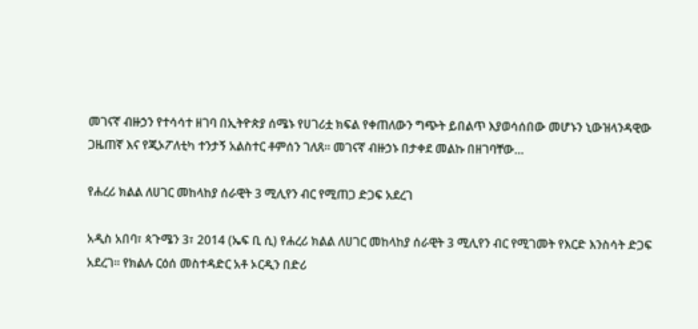መገናኛ ብዙኃን የተሳሳተ ዘገባ በኢትዮጵያ ሰሜኑ የሀገሪቷ ክፍል የቀጠለውን ግጭት ይበልጥ እያወሳሰበው መሆኑን ኒውዝላንዳዊው ጋዜጠኛ እና የጂኦፖለቲካ ተንታኝ አልስተር ቶምሰን ገለጸ፡፡ መገናኛ ብዙኃኑ በታቀደ መልኩ በዘገባቸው…

የሐረሪ ክልል ለሀገር መከላከያ ሰራዊት 3 ሚሊየን ብር የሚጠጋ ድጋፍ አደረገ

አዲስ አበባ፣ ጳጉሜን 3፣ 2014 (ኤፍ ቢ ሲ) የሐረሪ ክልል ለሀገር መከላከያ ሰራዊት 3 ሚሊየን ብር የሚገመት የእርድ እንስሳት ድጋፍ አደረገ። የክልሉ ርዕሰ መስተዳድር አቶ ኦርዲን በድሪ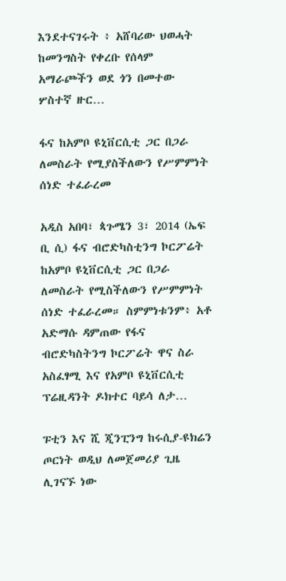እንደተናገሩት ፥ አሸባሪው ህወሓት ከመንግስት የቀረቡ የሰላም አማራጮችን ወደ ጎን በመተው ሦስተኛ ዙር…

ፋና ከአምቦ ዩኒቨርሲቲ ጋር በጋራ ለመስራት የሚያስችለውን የሥምምነት ሰነድ ተፈራረመ

አዲስ አበባ፣ ጳጉሜን 3፣ 2014 (ኤፍ ቢ ሲ) ፋና ብሮድካስቲንግ ኮርፖሬት ከአምቦ ዩኒቨርሲቲ ጋር በጋራ ለመስራት የሚስችለውን የሥምምነት ሰነድ ተፈራረመ። ስምምነቱንም፥ አቶ አድማሱ ዳምጠው የፋና ብሮድካስትንግ ኮርፖሬት ዋና ስራ አስፈፃሚ እና የአምቦ ዩኒቨርሲቲ ፕሬዚዳንት ዶክተር ባይሳ ለታ…

ፑቲን እና ሺ ጂንፒንግ ከሩሲያ-ዩክሬን ጦርነት ወዲህ ለመጀመሪያ ጊዜ ሊገናኙ ነው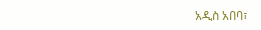አዲስ አበባ፣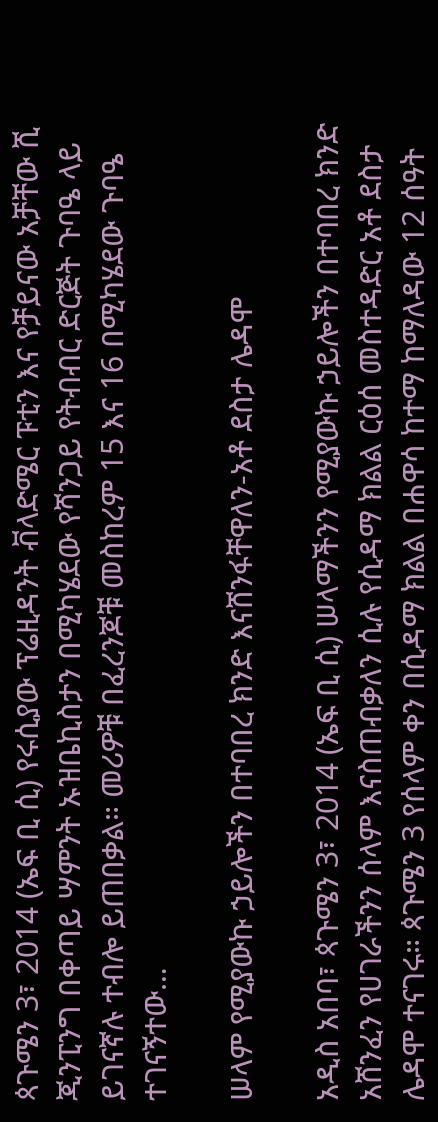ጳጉሜን 3፣ 2014 (ኤፍ ቢ ሲ) የሩሲያው ፕሬዚዳንት ቭላድሜር ፑቲን እና የቻይናው አቻቸው ሺ ጂንፒንግ በቀጣይ ሣምንት ኡዝቤኪስታን በሚካሄደው የሻንጋይ የትብብር ድርጅት ጉባዔ ላይ ይገናኛሉ ተብሎ ይጠበቃል። መሪዎቹ በፈረንጆቹ መስከረም 15 እና 16 በሚካሄደው ጉባዔ ተገናኝተው…

ሠላም የሚያውኩ ኃይሎችን በተባበረ ክንድ እናሸንፋቸዋለን-አቶ ደስታ ሌዳሞ

አዲስ አበባ፣ ጳጉሜን 3፣ 2014 (ኤፍ ቢ ሲ) ሠላማችንን የሚያውኩ ኃይሎችን በተባበረ ክንድ አሸንፈን የሀገራችንን ሰላም እናስጠብቃለን ሲሉ የሲዳማ ክልል ርዕሰ መስተዳድር አቶ ደስታ ሌዳሞ ተናገሩ። ጳጉሜን 3 የሰላም ቀን በሲዳማ ክልል በሐዋሳ ከተማ ከማለዳው 12 ሰዓት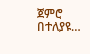ጀምሮ በተለያዩ…